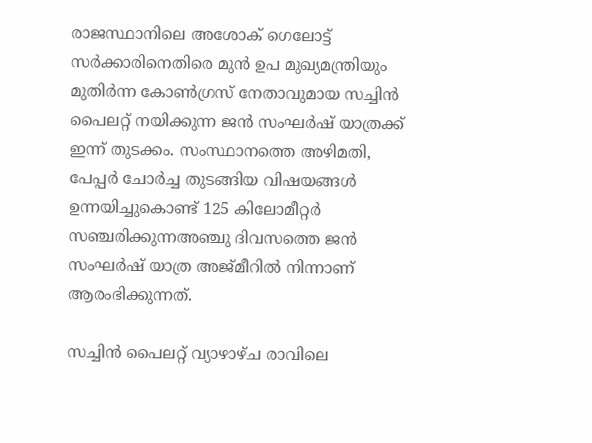രാജസ്ഥാനിലെ അശോക് ഗെലോട്ട് സർക്കാരിനെതിരെ മുൻ ഉപ മുഖ്യമന്ത്രിയും മുതിർന്ന കോൺഗ്രസ് നേതാവുമായ സച്ചിൻ പൈലറ്റ് നയിക്കുന്ന ജൻ സംഘർഷ് യാത്രക്ക് ഇന്ന് തുടക്കം. സംസ്ഥാനത്തെ അഴിമതി, പേപ്പർ ചോർച്ച തുടങ്ങിയ വിഷയങ്ങൾ ഉന്നയിച്ചുകൊണ്ട് 125 കിലോമീറ്റർ സഞ്ചരിക്കുന്നഅഞ്ചു ദിവസത്തെ ജൻ സംഘർഷ് യാത്ര അജ്‌മീറിൽ നിന്നാണ് ആരംഭിക്കുന്നത്.

സച്ചിൻ പൈലറ്റ് വ്യാഴാഴ്ച രാവിലെ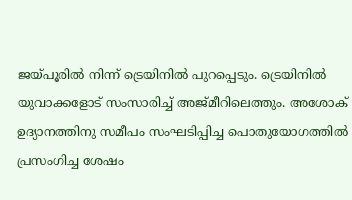ജയ്പൂരിൽ നിന്ന് ട്രെയിനിൽ പുറപ്പെടും. ട്രെയിനിൽ യുവാക്കളോട് സംസാരിച്ച് അജ്മീറിലെത്തും. അശോക് ഉദ്യാനത്തിനു സമീപം സംഘടിപ്പിച്ച പൊതുയോഗത്തിൽ പ്രസംഗിച്ച ശേഷം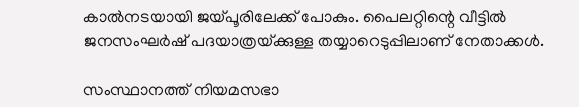കാൽനടയായി ജയ്പൂരിലേക്ക് പോകും. പൈലറ്റിന്റെ വീട്ടിൽ ജനസംഘർഷ് പദയാത്രയ്‌ക്കുള്ള തയ്യാറെടുപ്പിലാണ് നേതാക്കൾ.

സംസ്ഥാനത്ത് നിയമസഭാ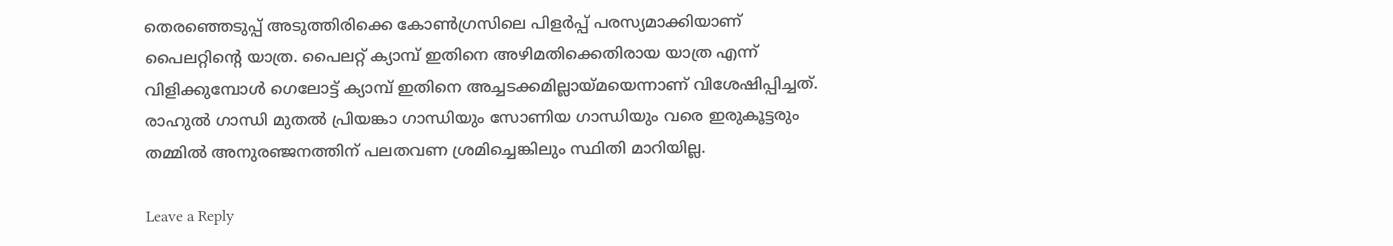തെരഞ്ഞെടുപ്പ് അടുത്തിരിക്കെ കോൺഗ്രസിലെ പിളർപ്പ് പരസ്യമാക്കിയാണ് പൈലറ്റിന്റെ യാത്ര. പൈലറ്റ് ക്യാമ്പ് ഇതിനെ അഴിമതിക്കെതിരായ യാത്ര എന്ന് വിളിക്കുമ്പോൾ ഗെലോട്ട് ക്യാമ്പ് ഇതിനെ അച്ചടക്കമില്ലായ്മയെന്നാണ് വിശേഷിപ്പിച്ചത്. രാഹുൽ ഗാന്ധി മുതൽ പ്രിയങ്കാ ഗാന്ധിയും സോണിയ ഗാന്ധിയും വരെ ഇരുകൂട്ടരും തമ്മിൽ അനുരഞ്ജനത്തിന് പലതവണ ശ്രമിച്ചെങ്കിലും സ്ഥിതി മാറിയില്ല.

Leave a Reply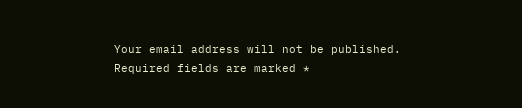Your email address will not be published. Required fields are marked *